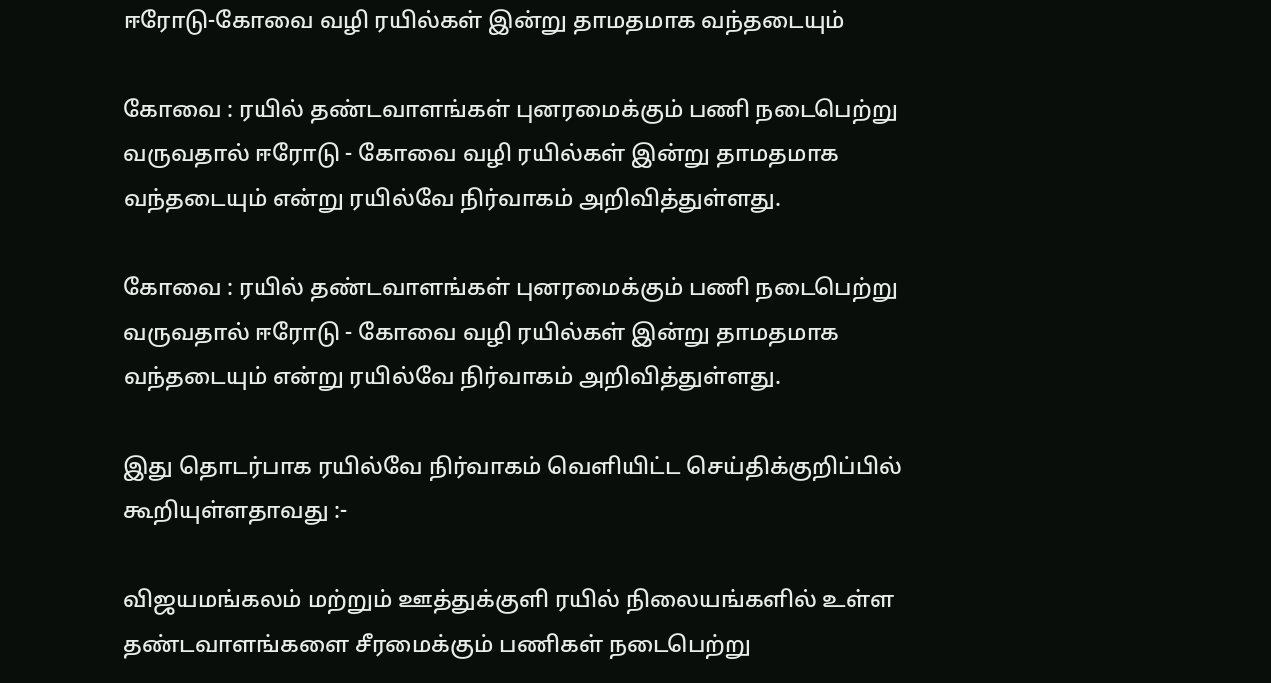ஈரோடு-கோவை வழி ரயில்கள் இன்று தாமதமாக வந்தடையும்

கோவை : ரயில் தண்டவாளங்கள் புனரமைக்கும் பணி நடைபெற்று வருவதால் ஈரோடு - கோவை வழி ரயில்கள் இன்று தாமதமாக வந்தடையும் என்று ரயில்வே நிர்வாகம் அறிவித்துள்ளது.

கோவை : ரயில் தண்டவாளங்கள் புனரமைக்கும் பணி நடைபெற்று வருவதால் ஈரோடு - கோவை வழி ரயில்கள் இன்று தாமதமாக வந்தடையும் என்று ரயில்வே நிர்வாகம் அறிவித்துள்ளது.

இது தொடர்பாக ரயில்வே நிர்வாகம் வெளியிட்ட செய்திக்குறிப்பில் கூறியுள்ளதாவது :-

விஜயமங்கலம் மற்றும் ஊத்துக்குளி ரயில் நிலையங்களில் உள்ள தண்டவாளங்களை சீரமைக்கும் பணிகள் நடைபெற்று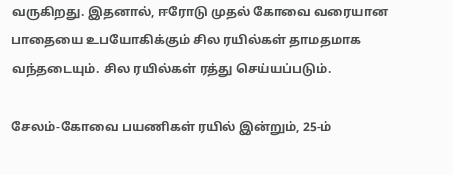வருகிறது. இதனால், ஈரோடு முதல் கோவை வரையான பாதையை உபயோகிக்கும் சில ரயில்கள் தாமதமாக வந்தடையும். சில ரயில்கள் ரத்து செய்யப்படும்.

சேலம்-கோவை பயணிகள் ரயில் இன்றும், 25-ம்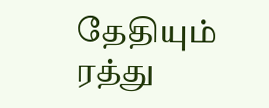தேதியும் ரத்து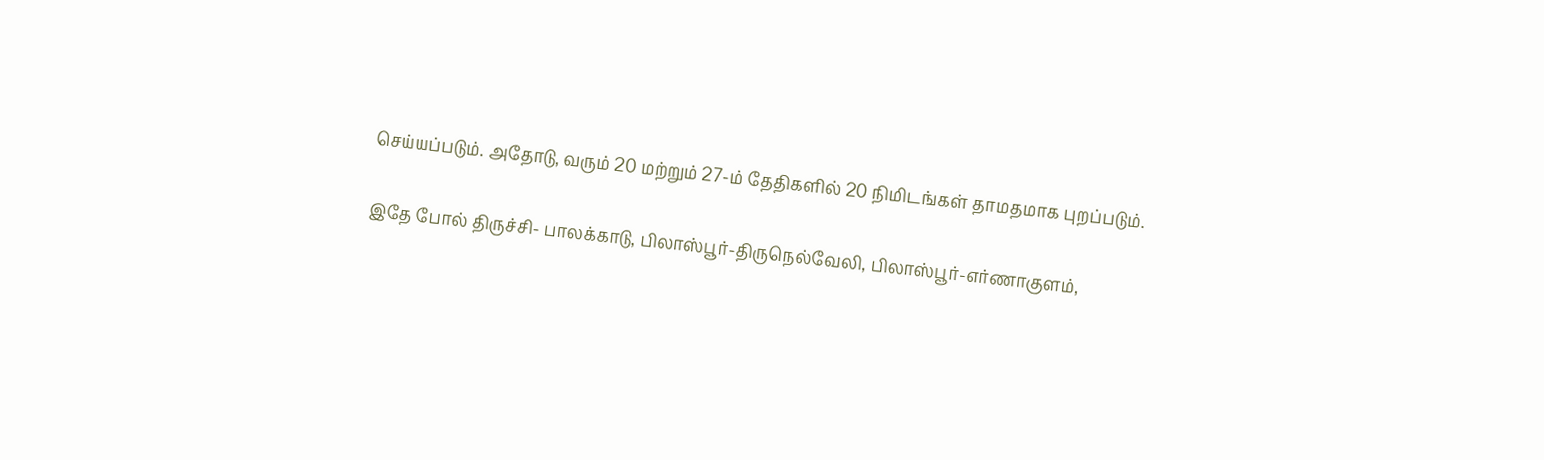செய்யப்படும். அதோடு, வரும் 20 மற்றும் 27-ம் தேதிகளில் 20 நிமிடங்கள் தாமதமாக புறப்படும்.

இதே போல் திருச்சி- பாலக்காடு, பிலாஸ்பூர்-திருநெல்வேலி, பிலாஸ்பூர்-எர்ணாகுளம்,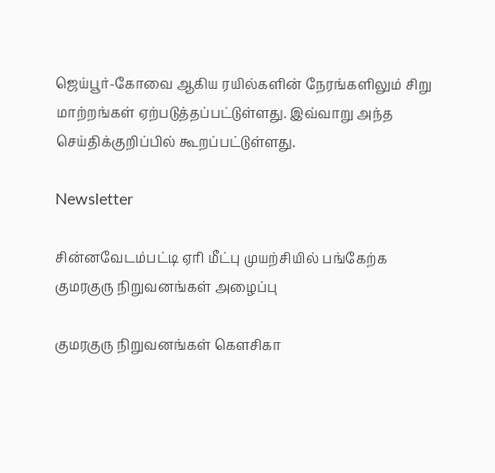ஜெய்பூர்-கோவை ஆகிய ரயில்களின் நேரங்களிலும் சிறு மாற்றங்கள் ஏற்படுத்தப்பட்டுள்ளது. இவ்வாறு அந்த செய்திக்குறிப்பில் கூறப்பட்டுள்ளது.

Newsletter

சின்னவேடம்பட்டி ஏரி மீட்பு முயற்சியில் பங்கேற்க குமரகுரு நிறுவனங்கள் அழைப்பு

குமரகுரு நிறுவனங்கள் கெளசிகா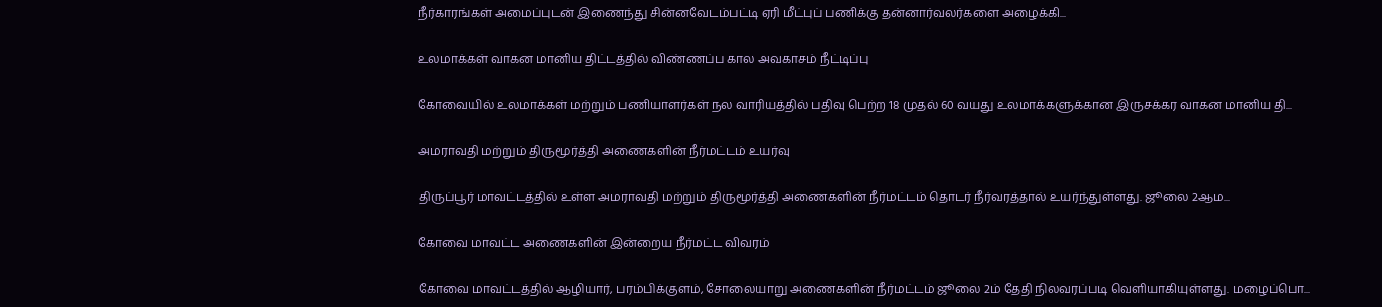நீர்காரங்கள் அமைப்புடன் இணைந்து சின்னவேடம்பட்டி ஏரி மீட்புப் பணிக்கு தன்னார்வலர்களை அழைக்கி...

உலமாக்கள் வாகன மானிய திட்டத்தில் விண்ணப்ப கால அவகாசம் நீட்டிப்பு

கோவையில் உலமாக்கள் மற்றும் பணியாளர்கள் நல வாரியத்தில் பதிவு பெற்ற 18 முதல் 60 வயது உலமாக்களுக்கான இருசக்கர வாகன மானிய தி...

அமராவதி மற்றும் திருமூர்த்தி அணைகளின் நீர்மட்டம் உயர்வு

திருப்பூர் மாவட்டத்தில் உள்ள அமராவதி மற்றும் திருமூர்த்தி அணைகளின் நீர்மட்டம் தொடர் நீர்வரத்தால் உயர்ந்துள்ளது. ஜூலை 2ஆம...

கோவை மாவட்ட அணைகளின் இன்றைய நீர்மட்ட விவரம்

கோவை மாவட்டத்தில் ஆழியார், பரம்பிக்குளம், சோலையாறு அணைகளின் நீர்மட்டம் ஜூலை 2ம் தேதி நிலவரப்படி வெளியாகியுள்ளது. மழைப்பொ...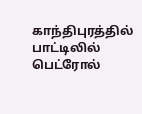காந்திபுரத்தில் பாட்டிலில் பெட்ரோல்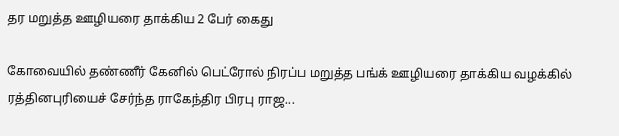தர மறுத்த ஊழியரை தாக்கிய 2 பேர் கைது

கோவையில் தண்ணீர் கேனில் பெட்ரோல் நிரப்ப மறுத்த பங்க் ஊழியரை தாக்கிய வழக்கில் ரத்தினபுரியைச் சேர்ந்த ராகேந்திர பிரபு ராஜ...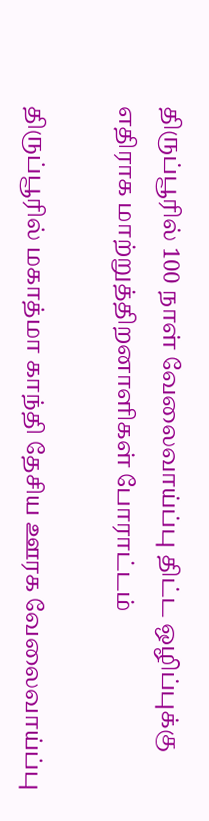திருப்பூரில் 100 நாள் வேலைவாய்ப்பு திட்ட ஒழிப்புக்கு எதிராக மாற்றுத்திறனாளிகள் போராட்டம்

திருப்பூரில் மகாத்மா காந்தி தேசிய ஊரக வேலைவாய்ப்பு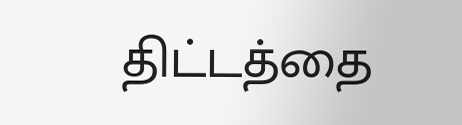திட்டத்தை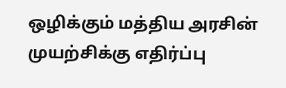ஒழிக்கும் மத்திய அரசின் முயற்சிக்கு எதிர்ப்பு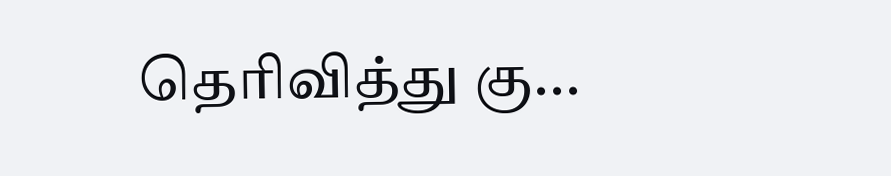தெரிவித்து கு...